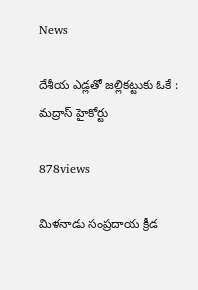News

దేశీయ ఎడ్లతో జల్లికట్టుకు ఓకే : మద్రాస్ హైకోర్టు

878views

మిళనాడు సంప్రదాయ క్రీడ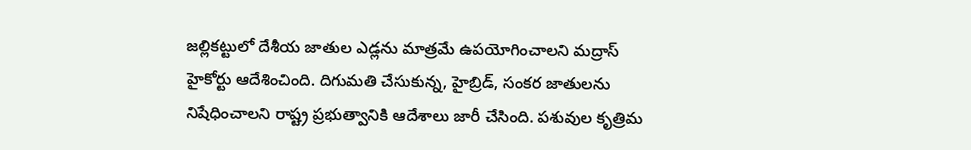జల్లికట్టులో దేశీయ జాతుల ఎడ్లను మాత్రమే ఉపయోగించాలని మద్రాస్ హైకోర్టు ఆదేశించింది. దిగుమతి చేసుకున్న, హైబ్రిడ్, సంకర జాతులను నిషేధించాలని రాష్ట్ర ప్రభుత్వానికి ఆదేశాలు జారీ చేసింది. పశువుల కృత్రిమ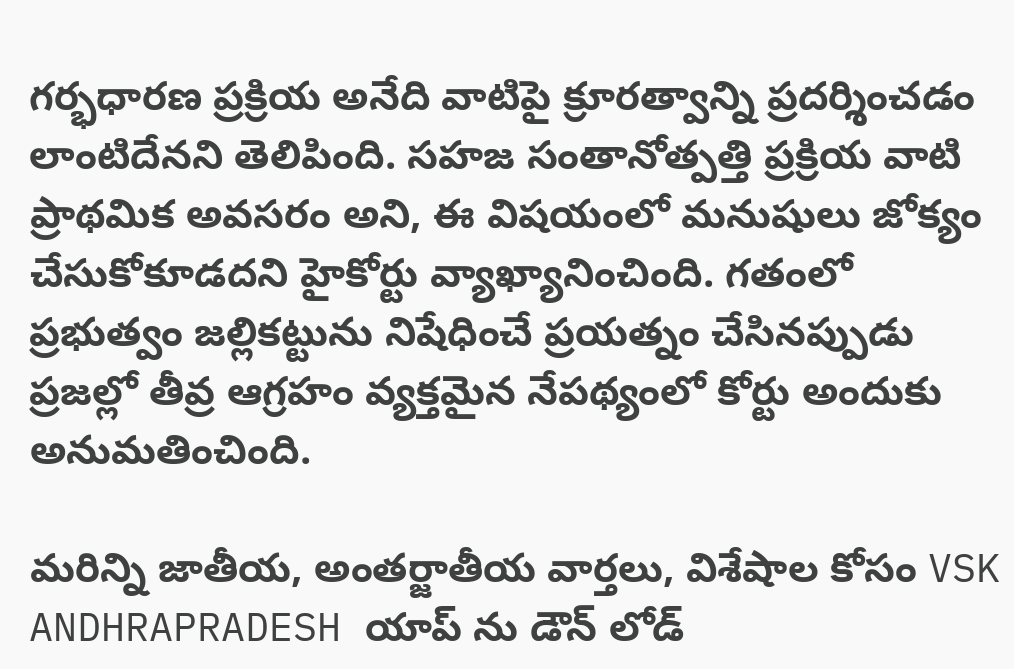గర్భధారణ ప్రక్రియ అనేది వాటిపై క్రూరత్వాన్ని ప్రదర్శించడం లాంటిదేనని తెలిపింది. సహజ సంతానోత్పత్తి ప్రక్రియ వాటి ప్రాథమిక అవసరం అని, ఈ విషయంలో మనుషులు జోక్యం చేసుకోకూడదని హైకోర్టు వ్యాఖ్యానించింది. గతంలో ప్రభుత్వం జల్లికట్టును నిషేధించే ప్రయత్నం చేసినప్పుడు ప్రజల్లో తీవ్ర ఆగ్రహం వ్యక్తమైన నేపథ్యంలో కోర్టు అందుకు అనుమతించింది.

మరిన్ని జాతీయ, అంతర్జాతీయ వార్తలు, విశేషాల కోసం VSK ANDHRAPRADESH యాప్ ను డౌన్ లోడ్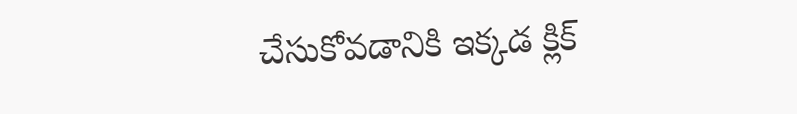చేసుకోవడానికి ఇక్కడ క్లిక్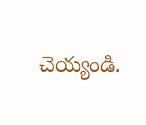చెయ్యండి.